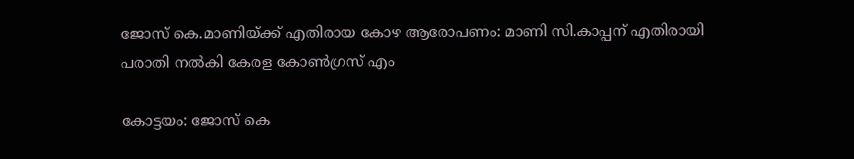ജോസ് കെ.മാണിയ്ക്ക് എതിരായ കോഴ ആരോപണം: മാണി സി.കാപ്പന് എതിരായി പരാതി നൽകി കേരള കോൺഗ്രസ് എം

കോട്ടയം: ജോസ് കെ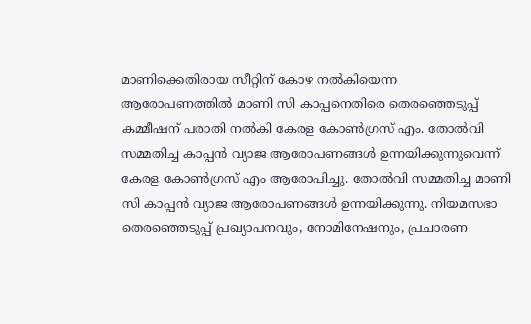മാണിക്കെതിരായ സീറ്റിന് കോഴ നല്‍കിയെന്ന ആരോപണത്തില്‍ മാണി സി കാപ്പനെതിരെ തെരഞ്ഞെടുപ്പ് കമ്മീഷന് പരാതി നല്‍കി കേരള കോണ്‍ഗ്രസ് എം. തോല്‍വി സമ്മതിച്ച കാപ്പൻ വ്യാജ ആരോപണങ്ങള്‍ ഉന്നയിക്കുന്നുവെന്ന് കേരള കോണ്‍ഗ്രസ് എം ആരോപിച്ചു. തോല്‍വി സമ്മതിച്ച മാണി സി കാപ്പൻ വ്യാജ ആരോപണങ്ങള്‍ ഉന്നയിക്കുന്നു. നിയമസഭാ തെരഞ്ഞെടുപ്പ് പ്രഖ്യാപനവും, നോമിനേഷനും, പ്രചാരണ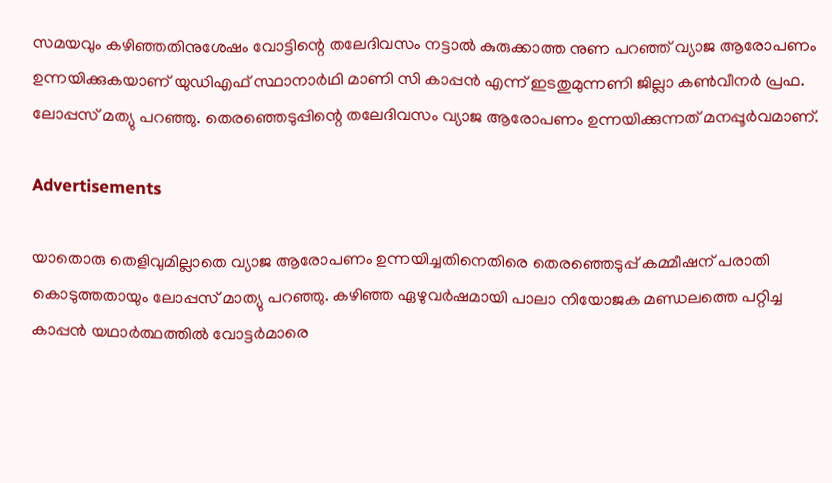സമയവും കഴിഞ്ഞതിനുശേഷം വോട്ടിന്റെ തലേദിവസം നട്ടാല്‍ കുരുക്കാത്ത നുണ പറഞ്ഞ് വ്യാജ ആരോപണം ഉന്നയിക്കുകയാണ് യുഡിഎഫ് സ്ഥാനാർഥി മാണി സി കാപ്പൻ എന്ന് ഇടതുമുന്നണി ജില്ലാ കണ്‍വീനർ പ്രഫ. ലോപ്പസ് മത്യു പറഞ്ഞു. തെരഞ്ഞെടുപ്പിന്റെ തലേദിവസം വ്യാജ ആരോപണം ഉന്നയിക്കുന്നത് മനപ്പൂർവമാണ്.

Advertisements

യാതൊരു തെളിവുമില്ലാതെ വ്യാജ ആരോപണം ഉന്നയിച്ചതിനെതിരെ തെരഞ്ഞെടുപ്പ് കമ്മീഷന് പരാതി കൊടുത്തതായും ലോപ്പസ് മാത്യു പറഞ്ഞു. കഴിഞ്ഞ ഏഴുവർഷമായി പാലാ നിയോജക മണ്ഡലത്തെ പറ്റിച്ച കാപ്പൻ യഥാർത്ഥത്തില്‍ വോട്ടർമാരെ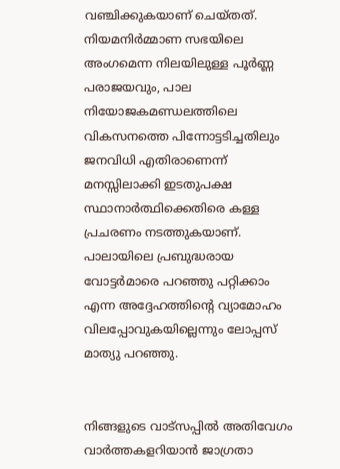വഞ്ചിക്കുകയാണ് ചെയ്തത്. നിയമനിർമ്മാണ സഭയിലെ അംഗമെന്ന നിലയിലുള്ള പൂർണ്ണ പരാജയവും, പാല നിയോജകമണ്ഡലത്തിലെ വികസനത്തെ പിന്നോട്ടടിച്ചതിലും ജനവിധി എതിരാണെന്ന് മനസ്സിലാക്കി ഇടതുപക്ഷ സ്ഥാനാർത്ഥിക്കെതിരെ കള്ള പ്രചരണം നടത്തുകയാണ്. പാലായിലെ പ്രബുദ്ധരായ വോട്ടർമാരെ പറഞ്ഞു പറ്റിക്കാം എന്ന അദ്ദേഹത്തിന്റെ വ്യാമോഹം വിലപ്പോവുകയില്ലെന്നും ലോപ്പസ് മാത്യു പറഞ്ഞു.


നിങ്ങളുടെ വാട്സപ്പിൽ അതിവേഗം വാർത്തകളറിയാൻ ജാഗ്രതാ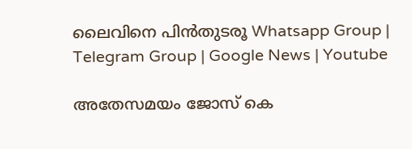ലൈവിനെ പിൻതുടരൂ Whatsapp Group | Telegram Group | Google News | Youtube

അതേസമയം ജോസ് കെ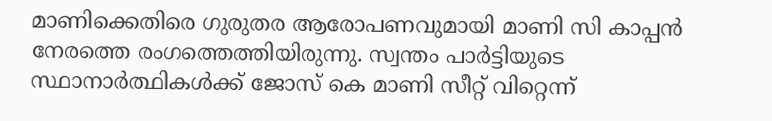മാണിക്കെതിരെ ഗുരുതര ആരോപണവുമായി മാണി സി കാപ്പൻ നേരത്തെ രംഗത്തെത്തിയിരുന്നു. സ്വന്തം പാർട്ടിയുടെ സ്ഥാനാർത്ഥികള്‍ക്ക് ജോസ് കെ മാണി സീറ്റ് വിറ്റെന്ന്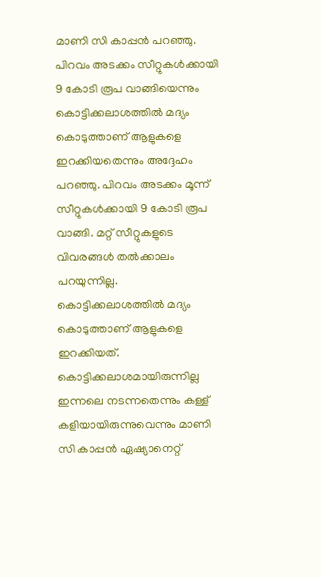മാണി സി കാപ്പൻ പറഞ്ഞു. പിറവം അടക്കം സീറ്റുകള്‍ക്കായി 9 കോടി രൂപ വാങ്ങിയെന്നും കൊട്ടിക്കലാശത്തില്‍ മദ്യം കൊടുത്താണ് ആളുകളെ ഇറക്കിയതെന്നും അദ്ദേഹം പറഞ്ഞു. പിറവം അടക്കം മൂന്ന് സീറ്റുകള്‍ക്കായി 9 കോടി രൂപ വാങ്ങി. മറ്റ് സീറ്റുകളുടെ വിവരങ്ങള്‍ തല്‍ക്കാലം പറയുന്നില്ല. കൊട്ടിക്കലാശത്തില്‍ മദ്യം കൊടുത്താണ് ആളുകളെ ഇറക്കിയത്. കൊട്ടിക്കലാശമായിരുന്നില്ല ഇന്നലെ നടന്നതെന്നും കള്ള് കളിയായിരുന്നുവെന്നും മാണി സി കാപ്പൻ ഏഷ്യാനെറ്റ്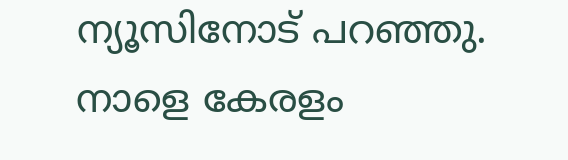ന്യൂസിനോട് പറഞ്ഞു. നാളെ കേരളം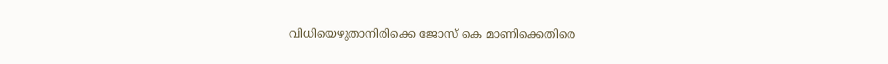വിധിയെഴുതാനിരിക്കെ ജോസ് കെ മാണിക്കെതിരെ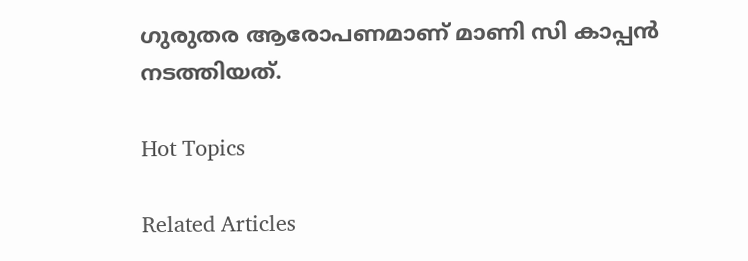ഗുരുതര ആരോപണമാണ് മാണി സി കാപ്പൻ നടത്തിയത്.

Hot Topics

Related Articles